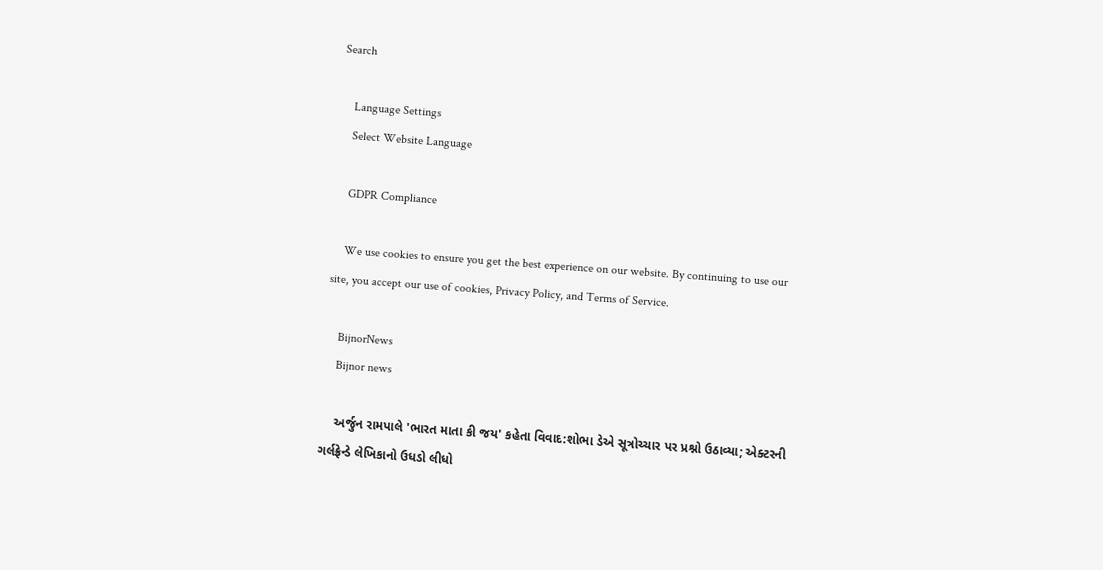Search

    Language Settings
    Select Website Language

    GDPR Compliance

    We use cookies to ensure you get the best experience on our website. By continuing to use our site, you accept our use of cookies, Privacy Policy, and Terms of Service.

    BijnorNews
    Bijnor news

    અર્જુન રામપાલે 'ભારત માતા કી જય' કહેતા વિવાદ:શોભા ડેએ સૂત્રોચ્ચાર પર પ્રશ્નો ઉઠાવ્યા; એક્ટરની ગર્લફ્રેન્ડે લેખિકાનો ઉધડો લીધો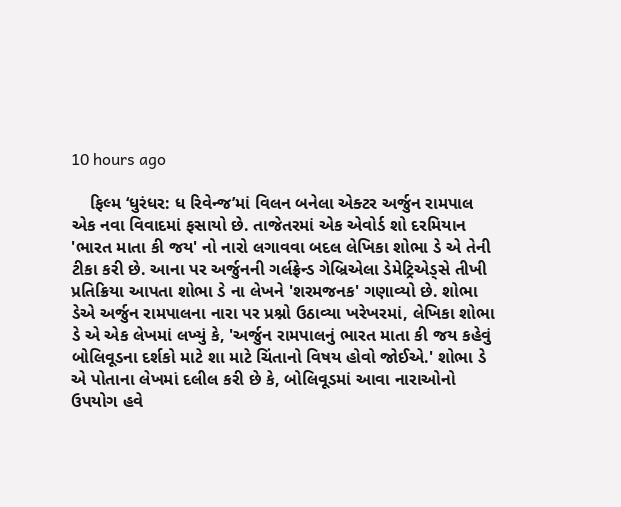10 hours ago

    ફિલ્મ ‘ધુરંધર: ધ રિવેન્જ’માં વિલન બનેલા એક્ટર અર્જુન રામપાલ એક નવા વિવાદમાં ફસાયો છે. તાજેતરમાં એક એવોર્ડ શો દરમિયાન 'ભારત માતા કી જય' નો નારો લગાવવા બદલ લેખિકા શોભા ડે એ તેની ટીકા કરી છે. આના પર અર્જુનની ગર્લફ્રેન્ડ ગેબ્રિએલા ડેમેટ્રિએડ્સે તીખી પ્રતિક્રિયા આપતા શોભા ડે ના લેખને 'શરમજનક' ગણાવ્યો છે. શોભા ડેએ અર્જુન રામપાલના નારા પર પ્રશ્નો ઉઠાવ્યા ખરેખરમાં, લેખિકા શોભા ડે એ એક લેખમાં લખ્યું કે, 'અર્જુન રામપાલનું ભારત માતા કી જય કહેવું બોલિવૂડના દર્શકો માટે શા માટે ચિંતાનો વિષય હોવો જોઈએ.' શોભા ડે એ પોતાના લેખમાં દલીલ કરી છે કે, બોલિવૂડમાં આવા નારાઓનો ઉપયોગ હવે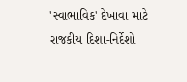'સ્વાભાવિક' દેખાવા માટે રાજકીય દિશા-નિર્દેશો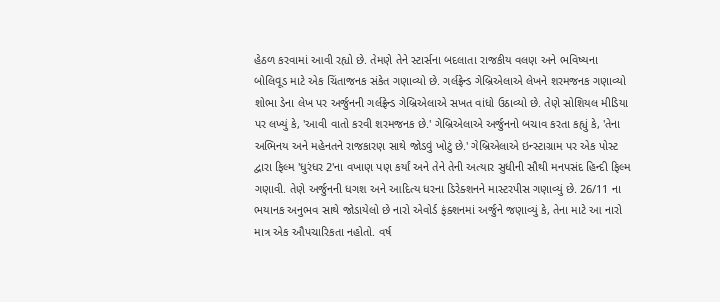હેઠળ કરવામાં આવી રહ્યો છે. તેમણે તેને સ્ટાર્સના બદલાતા રાજકીય વલણ અને ભવિષ્યના બોલિવૂડ માટે એક ચિંતાજનક સંકેત ગણાવ્યો છે. ગર્લફ્રેન્ડ ગેબ્રિએલાએ લેખને શરમજનક ગણાવ્યો શોભા ડેના લેખ પર અર્જુનની ગર્લફ્રેન્ડ ગેબ્રિએલાએ સખત વાંધો ઉઠાવ્યો છે. તેણે સોશિયલ મીડિયા પર લખ્યું કે, 'આવી વાતો કરવી શરમજનક છે.' ગેબ્રિએલાએ અર્જુનનો બચાવ કરતા કહ્યું કે, 'તેના અભિનય અને મહેનતને રાજકારણ સાથે જોડવું ખોટું છે.' ગેબ્રિએલાએ ઇન્સ્ટાગ્રામ પર એક પોસ્ટ દ્વારા ફિલ્મ 'ધુરંધર 2'ના વખાણ પણ કર્યાં અને તેને તેની અત્યાર સુધીની સૌથી મનપસંદ હિન્દી ફિલ્મ ગણાવી. તેણે અર્જુનની ધગશ અને આદિત્ય ધરના ડિરેક્શનને માસ્ટરપીસ ગણાવ્યું છે. 26/11 ના ભયાનક અનુભવ સાથે જોડાયેલો છે નારો એવોર્ડ ફંક્શનમાં અર્જુને જણાવ્યું કે, તેના માટે આ નારો માત્ર એક ઔપચારિકતા નહોતો. વર્ષ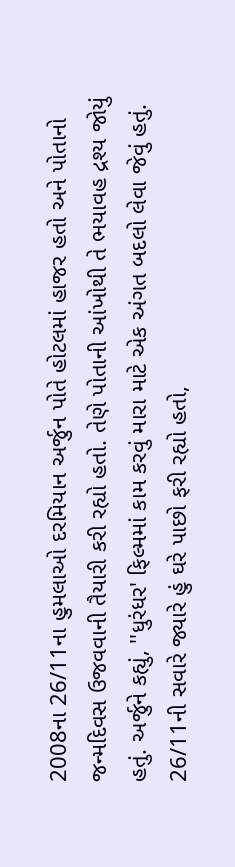2008ના 26/11ના હુમલાઓ દરમિયાન અર્જુન પોતે હોટલમાં હાજર હતો અને પોતાનો જન્મદિવસ ઉજવવાની તૈયારી કરી રહ્યો હતો. તેણે પોતાની આંખોથી તે ભયાવહ દ્રશ્ય જોયું હતું. અર્જુને કહ્યું, ''ધુરંધર' ફિલ્મમાં કામ કરવું મારા માટે એક અંગત બદલો લેવા જેવું હતું. 26/11ની સવારે જ્યારે હું ઘરે પાછો ફરી રહ્યો હતો,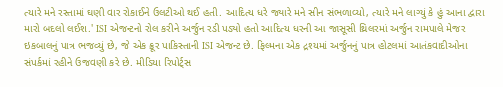ત્યારે મને રસ્તામાં ઘણી વાર રોકાઈને ઉલટીઓ થઈ હતી. આદિત્ય ધરે જ્યારે મને સીન સંભળાવ્યો, ત્યારે મને લાગ્યું કે હું આના દ્વારા મારો બદલો લઈશ.' ISI એજન્ટનો રોલ કરીને અર્જુન રડી પડ્યો હતો આદિત્ય ધરની આ જાસૂસી થ્રિલરમાં અર્જુન રામપાલે મેજર ઇકબાલનું પાત્ર ભજવ્યું છે, જે એક ક્રૂર પાકિસ્તાની ISI એજન્ટ છે. ફિલ્મના એક દ્રશ્યમાં અર્જુનનું પાત્ર હોટલમાં આતંકવાદીઓના સંપર્કમાં રહીને ઉજવણી કરે છે. મીડિયા રિપોર્ટ્સ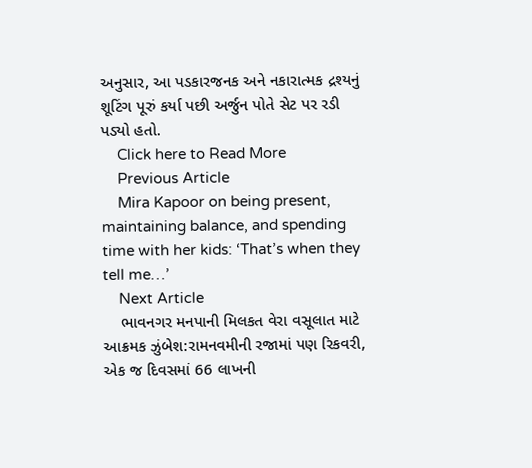અનુસાર, આ પડકારજનક અને નકારાત્મક દ્રશ્યનું શૂટિંગ પૂરું કર્યા પછી અર્જુન પોતે સેટ પર રડી પડ્યો હતો.
    Click here to Read More
    Previous Article
    Mira Kapoor on being present, maintaining balance, and spending time with her kids: ‘That’s when they tell me…’
    Next Article
    ભાવનગર મનપાની મિલકત વેરા વસૂલાત માટે આક્રમક ઝુંબેશ:રામનવમીની રજામાં પણ રિકવરી, એક જ દિવસમાં 66 લાખની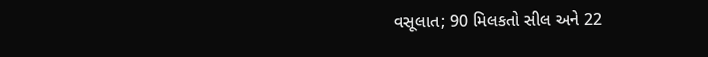વસૂલાત; 90 મિલકતો સીલ અને 22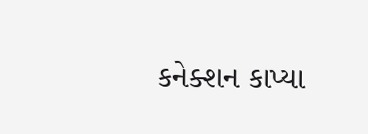કનેક્શન કાપ્યા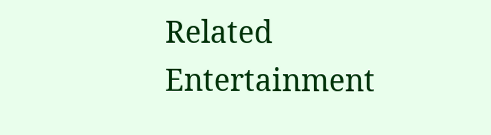Related Entertainment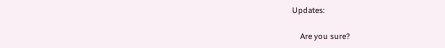Updates:

    Are you sure?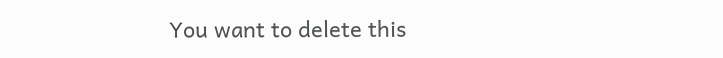You want to delete this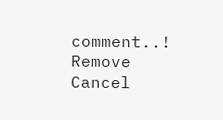comment..! Remove Cancel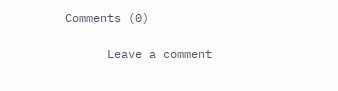Comments (0)

      Leave a comment